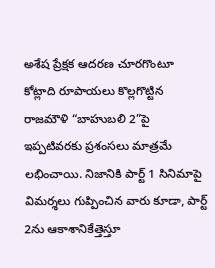అశేష ప్రేక్షక ఆదరణ చూరగొంటూ కోట్లాది రూపాయలు కొల్లగొట్టిన రాజమౌళి “బాహుబలి 2”పై ఇప్పటివరకు ప్రశంసలు మాత్రమే లభించాయి. నిజానికి పార్ట్ 1 సినిమాపై విమర్శలు గుప్పించిన వారు కూడా, పార్ట్ 2ను ఆకాశానికేత్తెస్తూ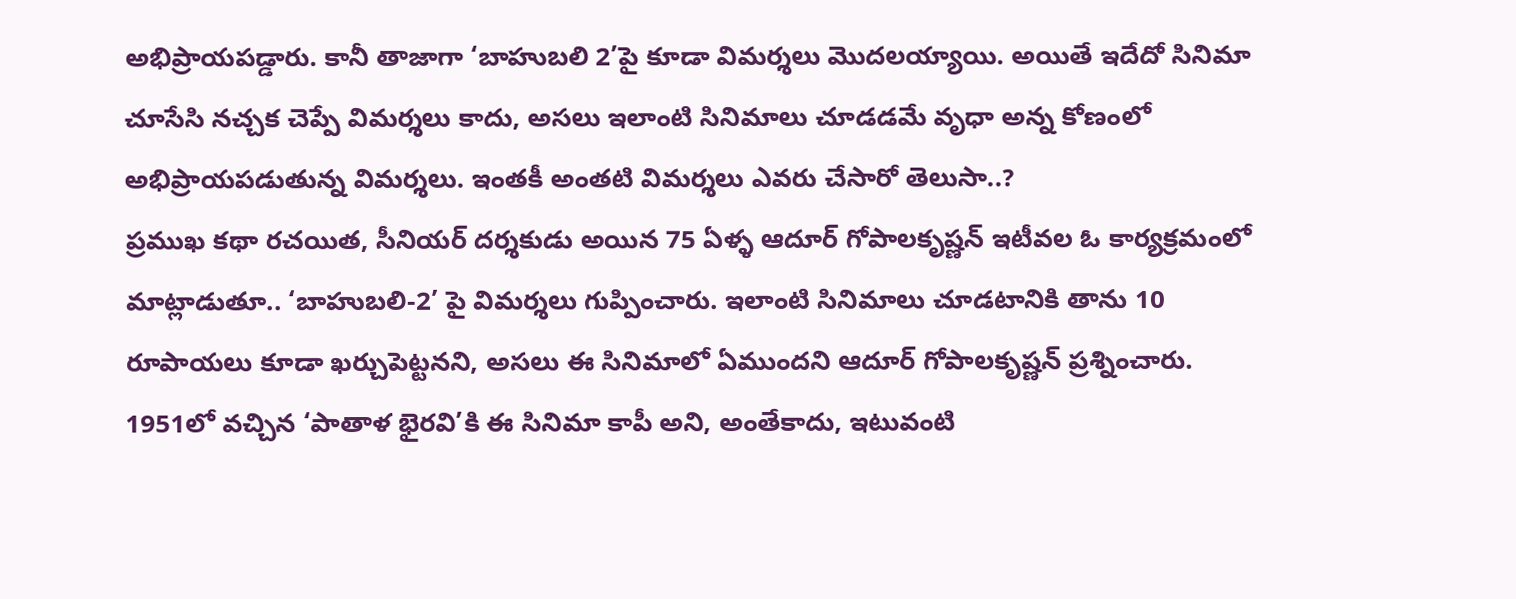అభిప్రాయపడ్డారు. కానీ తాజాగా ‘బాహుబలి 2’పై కూడా విమర్శలు మొదలయ్యాయి. అయితే ఇదేదో సినిమా చూసేసి నచ్చక చెప్పే విమర్శలు కాదు, అసలు ఇలాంటి సినిమాలు చూడడమే వృధా అన్న కోణంలో అభిప్రాయపడుతున్న విమర్శలు. ఇంతకీ అంతటి విమర్శలు ఎవరు చేసారో తెలుసా..?
ప్రముఖ కథా రచయిత, సీనియర్ దర్శకుడు అయిన 75 ఏళ్ళ ఆదూర్ గోపాలకృష్ణన్ ఇటీవల ఓ కార్యక్రమంలో మాట్లాడుతూ.. ‘బాహుబలి-2’ పై విమర్శలు గుప్పించారు. ఇలాంటి సినిమాలు చూడటానికి తాను 10 రూపాయలు కూడా ఖర్చుపెట్టనని, అసలు ఈ సినిమాలో ఏముందని ఆదూర్ గోపాలకృష్ణన్ ప్రశ్నించారు. 1951లో వచ్చిన ‘పాతాళ భైరవి’కి ఈ సినిమా కాపీ అని, అంతేకాదు, ఇటువంటి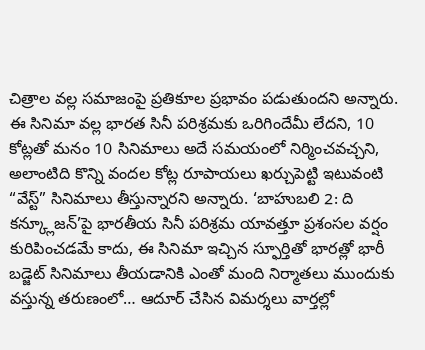చిత్రాల వల్ల సమాజంపై ప్రతికూల ప్రభావం పడుతుందని అన్నారు.
ఈ సినిమా వల్ల భారత సినీ పరిశ్రమకు ఒరిగిందేమీ లేదని, 10 కోట్లతో మనం 10 సినిమాలు అదే సమయంలో నిర్మించవచ్చని, అలాంటిది కొన్ని వందల కోట్ల రూపాయలు ఖర్చుపెట్టి ఇటువంటి “వేస్ట్” సినిమాలు తీస్తున్నారని అన్నారు. ‘బాహుబలి 2: ది కన్క్లూజన్’పై భారతీయ సినీ పరిశ్రమ యావత్తూ ప్రశంసల వర్షం కురిపించడమే కాదు, ఈ సినిమా ఇచ్చిన స్ఫూర్తితో భారత్లో భారీ బడ్జెట్ సినిమాలు తీయడానికి ఎంతో మంది నిర్మాతలు ముందుకు వస్తున్న తరుణంలో… ఆదూర్ చేసిన విమర్శలు వార్తల్లో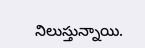నిలుస్తున్నాయి.